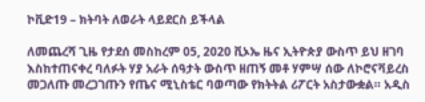ኮቪድ19 – ክትባት ለወራት ላይደርስ ይችላል

ለመጨረሻ ጊዜ የታደሰ መስከረም 05, 2020 ቪኦኤ ዜና ኢትዮጵያ ውስጥ ይህ ዘገባ እስከተጠናቀረ ባለፉት ሃያ አራት ሰዓታት ውስጥ ዘጠኝ መቶ ሃምሣ ሰው ለኮሮናቫይረስ መጋለጡ መረጋገጡን የጤና ሚኒስቴር ባወጣው የክትትል ሪፖርት አስታውቋል። አዲስ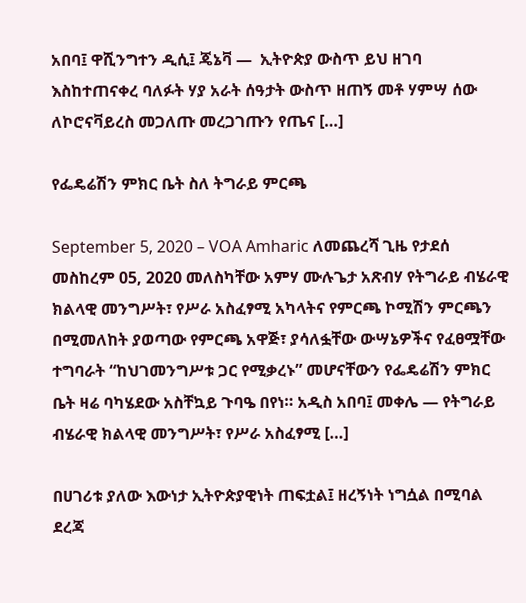አበባ፤ ዋሺንግተን ዲሲ፤ ጄኔቫ —  ኢትዮጵያ ውስጥ ይህ ዘገባ እስከተጠናቀረ ባለፉት ሃያ አራት ሰዓታት ውስጥ ዘጠኝ መቶ ሃምሣ ሰው ለኮሮናቫይረስ መጋለጡ መረጋገጡን የጤና […]

የፌዴሬሽን ምክር ቤት ስለ ትግራይ ምርጫ

September 5, 2020 – VOA Amharic ለመጨረሻ ጊዜ የታደሰ መስከረም 05, 2020 መለስካቸው አምሃ ሙሉጌታ አጽብሃ የትግራይ ብሄራዊ ክልላዊ መንግሥት፣ የሥራ አስፈፃሚ አካላትና የምርጫ ኮሚሽን ምርጫን በሚመለከት ያወጣው የምርጫ አዋጅ፣ ያሳለፏቸው ውሣኔዎችና የፈፀሟቸው ተግባራት “ከህገመንግሥቱ ጋር የሚቃረኑ” መሆናቸውን የፌዴሬሽን ምክር ቤት ዛሬ ባካሄደው አስቸኳይ ጉባዔ በየነ። አዲስ አበባ፤ መቀሌ — የትግራይ ብሄራዊ ክልላዊ መንግሥት፣ የሥራ አስፈፃሚ […]

በሀገሪቱ ያለው እውነታ ኢትዮጵያዊነት ጠፍቷል፤ ዘረኝነት ነግሷል በሚባል ደረጃ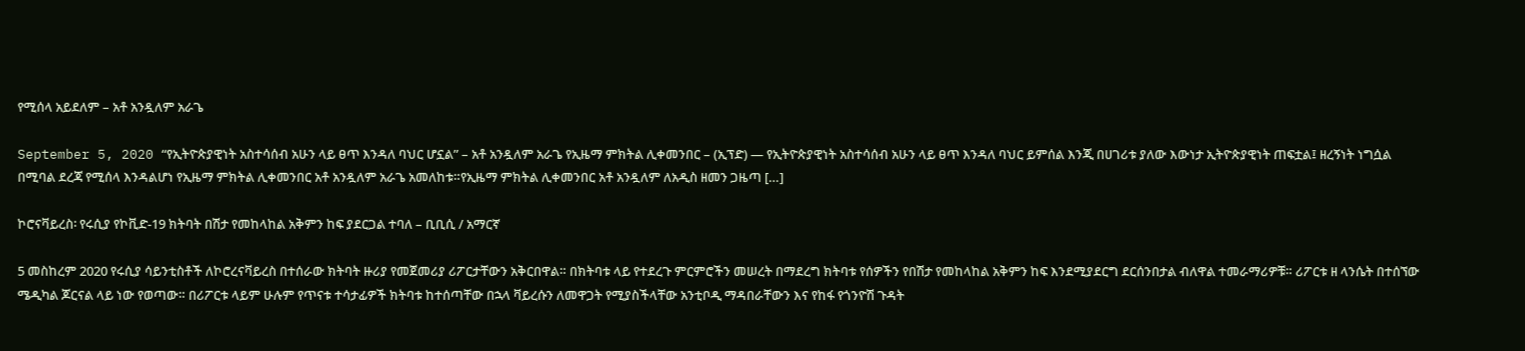የሚሰላ አይደለም – አቶ አንዷለም አራጌ

September 5, 2020 “የኢትዮጵያዊነት አስተሳሰብ አሁን ላይ ፀጥ እንዳለ ባህር ሆኗል” – አቶ አንዷለም አራጌ የኢዜማ ምክትል ሊቀመንበር – (ኢፕድ) — የኢትዮጵያዊነት አስተሳሰብ አሁን ላይ ፀጥ እንዳለ ባህር ይምሰል እንጂ በሀገሪቱ ያለው እውነታ ኢትዮጵያዊነት ጠፍቷል፤ ዘረኝነት ነግሷል በሚባል ደረጃ የሚሰላ እንዳልሆነ የኢዜማ ምክትል ሊቀመንበር አቶ አንዷለም አራጌ አመለከቱ።የኢዜማ ምክትል ሊቀመንበር አቶ አንዷለም ለአዲስ ዘመን ጋዜጣ […]

ኮሮናቫይረስ፡ የሩሲያ የኮቪድ-19 ክትባት በሽታ የመከላከል አቅምን ከፍ ያደርጋል ተባለ – ቢቢሲ / አማርኛ

5 መስከረም 2020 የሩሲያ ሳይንቲስቶች ለኮሮረናቫይረስ በተሰራው ክትባት ዙሪያ የመጀመሪያ ሪፖርታቸውን አቅርበዋል። በክትባቱ ላይ የተደረጉ ምርምሮችን መሠረት በማደረግ ክትባቱ የሰዎችን የበሽታ የመከላከል አቅምን ከፍ እንደሚያደርግ ደርሰንበታል ብለዋል ተመራማሪዎቹ። ሪፖርቱ ዘ ላንሴት በተሰኘው ሜዲካል ጆርናል ላይ ነው የወጣው። በሪፖርቱ ላይም ሁሉም የጥናቱ ተሳታፊዎች ክትባቱ ከተሰጣቸው በኋላ ቫይረሱን ለመዋጋት የሚያስችላቸው አንቲቦዲ ማዳበራቸውን እና የከፋ የጎንዮሽ ጉዳት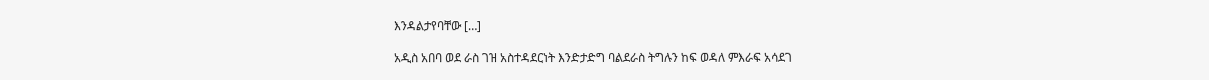እንዳልታየባቸው […]

አዲስ አበባ ወደ ራስ ገዝ አስተዳደርነት እንድታድግ ባልደራስ ትግሉን ከፍ ወዳለ ምእራፍ አሳደገ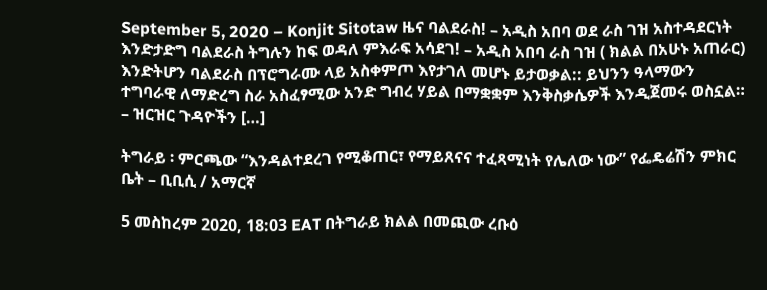September 5, 2020 – Konjit Sitotaw ዜና ባልደራስ! – አዲስ አበባ ወደ ራስ ገዝ አስተዳደርነት እንድታድግ ባልደራስ ትግሉን ከፍ ወዳለ ምእራፍ አሳደገ! – አዲስ አበባ ራስ ገዝ ( ክልል በአሁኑ አጠራር) እንድትሆን ባልደራስ በፕሮግራሙ ላይ አስቀምጦ እየታገለ መሆኑ ይታወቃል:: ይህንን ዓላማውን ተግባራዊ ለማድረግ ስራ አስፈፃሚው አንድ ግብረ ሃይል በማቋቋም እንቅስቃሴዎች እንዲጀመሩ ወስኗል። – ዝርዝር ጉዳዮችን […]

ትግራይ ፡ ምርጫው “እንዳልተደረገ የሚቆጠር፣ የማይጸናና ተፈጻሚነት የሌለው ነው” የፌዴሬሽን ምክር ቤት – ቢቢሲ / አማርኛ

5 መስከረም 2020, 18:03 EAT በትግራይ ክልል በመጪው ረቡዕ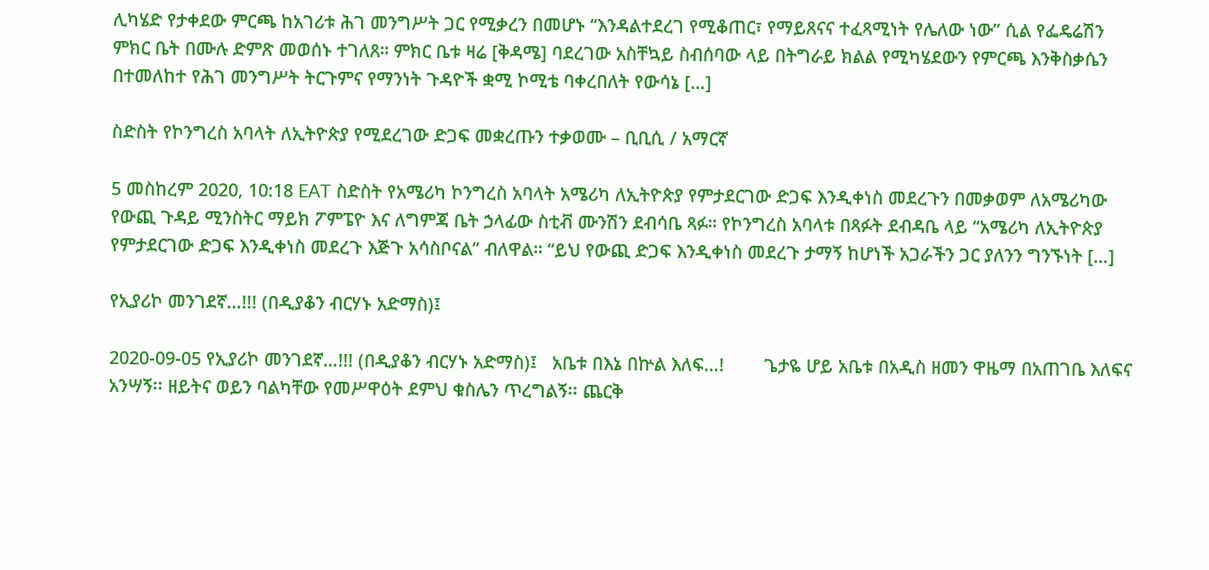ሊካሄድ የታቀደው ምርጫ ከአገሪቱ ሕገ መንግሥት ጋር የሚቃረን በመሆኑ “እንዳልተደረገ የሚቆጠር፣ የማይጸናና ተፈጻሚነት የሌለው ነው” ሲል የፌዴሬሽን ምክር ቤት በሙሉ ድምጽ መወሰኑ ተገለጸ። ምክር ቤቱ ዛሬ [ቅዳሜ] ባደረገው አስቸኳይ ስብሰባው ላይ በትግራይ ክልል የሚካሄደውን የምርጫ እንቅስቃሴን በተመለከተ የሕገ መንግሥት ትርጉምና የማንነት ጉዳዮች ቋሚ ኮሚቴ ባቀረበለት የውሳኔ […]

ስድስት የኮንግረስ አባላት ለኢትዮጵያ የሚደረገው ድጋፍ መቋረጡን ተቃወሙ – ቢቢሲ / አማርኛ

5 መስከረም 2020, 10:18 EAT ስድስት የአሜሪካ ኮንግረስ አባላት አሜሪካ ለኢትዮጵያ የምታደርገው ድጋፍ እንዲቀነስ መደረጉን በመቃወም ለአሜሪካው የውጪ ጉዳይ ሚንስትር ማይክ ፖምፔዮ እና ለግምጃ ቤት ኃላፊው ስቲቭ ሙንሽን ደብሳቤ ጻፉ። የኮንግረስ አባላቱ በጻፉት ደብዳቤ ላይ “አሜሪካ ለኢትዮጵያ የምታደርገው ድጋፍ እንዲቀነስ መደረጉ እጅጉ አሳስቦናል” ብለዋል። “ይህ የውጪ ድጋፍ እንዲቀነስ መደረጉ ታማኝ ከሆነች አጋራችን ጋር ያለንን ግንኙነት […]

የኢያሪኮ መንገደኛ…!!! (በዲያቆን ብርሃኑ አድማስ)፤

2020-09-05 የኢያሪኮ መንገደኛ…!!! (በዲያቆን ብርሃኑ አድማስ)፤   አቤቱ በእኔ በኵል እለፍ…!        ጌታዬ ሆይ አቤቱ በአዲስ ዘመን ዋዜማ በአጠገቤ እለፍና አንሣኝ፡፡ ዘይትና ወይን ባልካቸው የመሥዋዕት ደምህ ቁስሌን ጥረግልኝ፡፡ ጨርቅ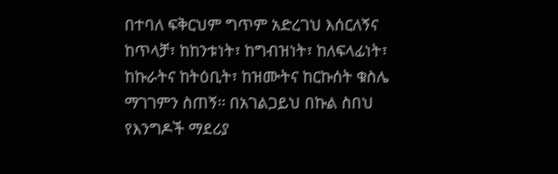በተባለ ፍቅርህም ግጥም አድረገህ እሰርለኝና ከጥላቻ፣ ከከንቱነት፣ ከግብዝነት፣ ከለፍላፊነት፣ ከኩራትና ከትዕቢት፣ ከዝሙትና ከርኩሰት ቁስሌ ማገገምን ስጠኝ፡፡ በአገልጋይህ በኩል ስበህ የእንግዶች ማደሪያ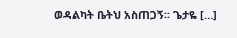ወዳልካት ቤትህ አስጠጋኝ፡፡ ጌታዬ […]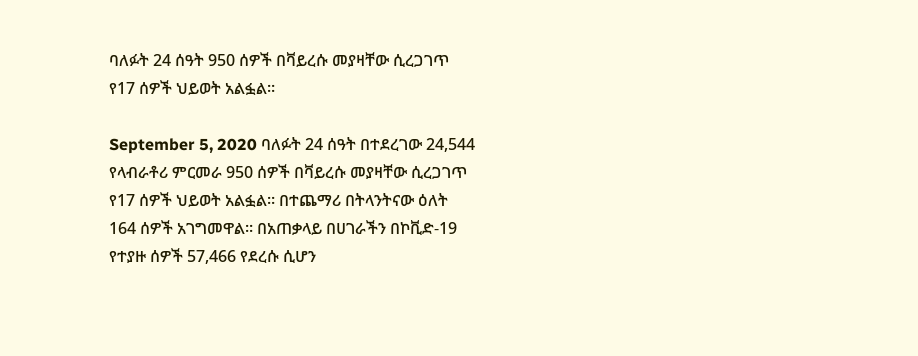ባለፉት 24 ሰዓት 950 ሰዎች በቫይረሱ መያዛቸው ሲረጋገጥ የ17 ሰዎች ህይወት አልፏል።

September 5, 2020 ባለፉት 24 ሰዓት በተደረገው 24,544 የላብራቶሪ ምርመራ 950 ሰዎች በቫይረሱ መያዛቸው ሲረጋገጥ የ17 ሰዎች ህይወት አልፏል። በተጨማሪ በትላንትናው ዕለት 164 ሰዎች አገግመዋል። በአጠቃላይ በሀገራችን በኮቪድ-19 የተያዙ ሰዎች 57,466 የደረሱ ሲሆን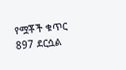የሟቾች ቁጥር 897 ደርሷል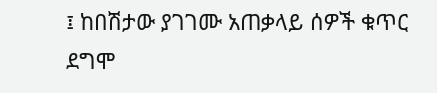፤ ከበሽታው ያገገሙ አጠቃላይ ሰዎች ቁጥር ደግሞ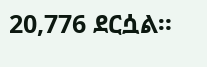20,776 ደርሷል።